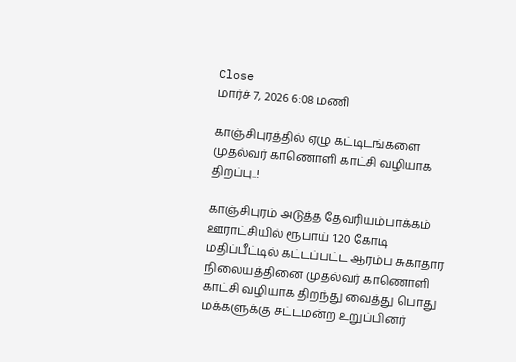Close
மார்ச் 7, 2026 6:08 மணி

காஞ்சிபுரத்தில் ஏழு கட்டிடங்களை முதல்வர் காணொளி காட்சி வழியாக திறப்பு..!

காஞ்சிபுரம் அடுத்த தேவரியம்பாக்கம் ஊராட்சியில் ரூபாய் 1.20 கோடி மதிப்பீட்டில் கட்டப்பட்ட ஆரம்ப சுகாதார நிலையத்தினை முதல்வர் காணொளி காட்சி வழியாக திறந்து வைத்து பொது மக்களுக்கு சட்டமன்ற உறுப்பினர்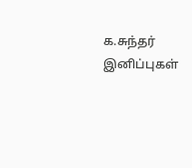க.சுந்தர் இனிப்புகள்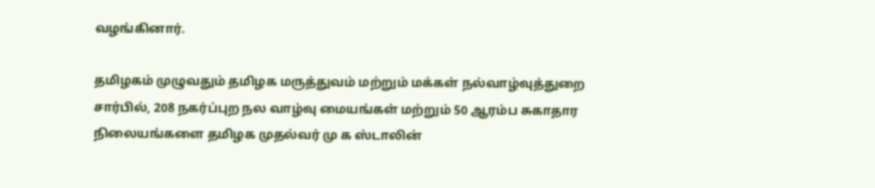வழங்கினார்.

தமிழகம் முழுவதும் தமிழக மருத்துவம் மற்றும் மக்கள் நல்வாழ்வுத்துறை சார்பில், 208 நகர்ப்புற நல வாழ்வு மையங்கள் மற்றும் 50 ஆரம்ப சுகாதார நிலையங்களை தமிழக முதல்வர் மு க ஸ்டாலின்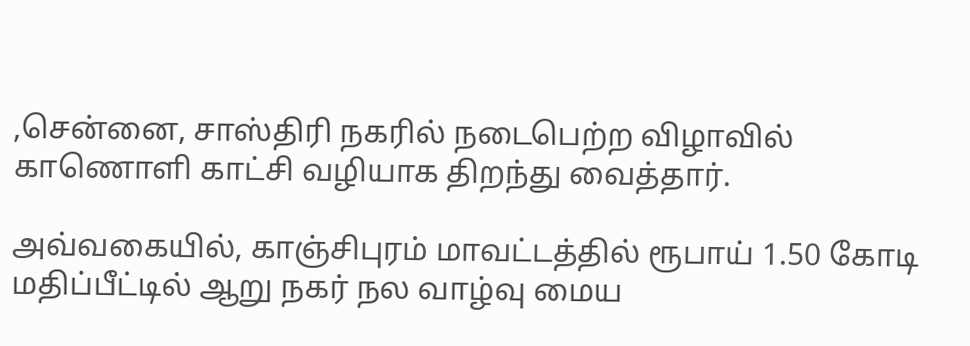,சென்னை, சாஸ்திரி நகரில் நடைபெற்ற விழாவில் காணொளி காட்சி வழியாக திறந்து வைத்தார்.

அவ்வகையில், காஞ்சிபுரம் மாவட்டத்தில் ரூபாய் 1.50 கோடி மதிப்பீட்டில் ஆறு நகர் நல வாழ்வு மைய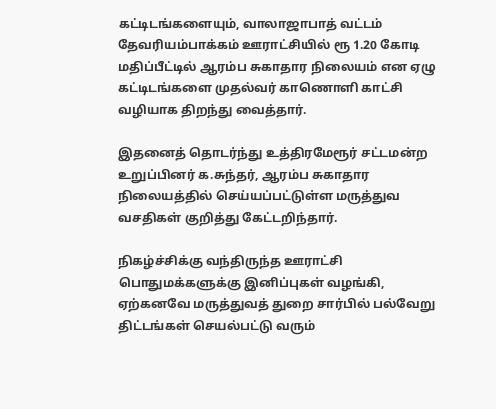கட்டிடங்களையும், வாலாஜாபாத் வட்டம் தேவரியம்பாக்கம் ஊராட்சியில் ரூ 1.20 கோடி மதிப்பீட்டில் ஆரம்ப சுகாதார நிலையம் என ஏழு கட்டிடங்களை முதல்வர் காணொளி காட்சி வழியாக திறந்து வைத்தார்.

இதனைத் தொடர்ந்து உத்திரமேரூர் சட்டமன்ற உறுப்பினர் க.சுந்தர், ஆரம்ப சுகாதார நிலையத்தில் செய்யப்பட்டுள்ள மருத்துவ வசதிகள் குறித்து கேட்டறிந்தார்.

நிகழ்ச்சிக்கு வந்திருந்த ஊராட்சி பொதுமக்களுக்கு இனிப்புகள் வழங்கி, ஏற்கனவே மருத்துவத் துறை சார்பில் பல்வேறு திட்டங்கள் செயல்பட்டு வரும்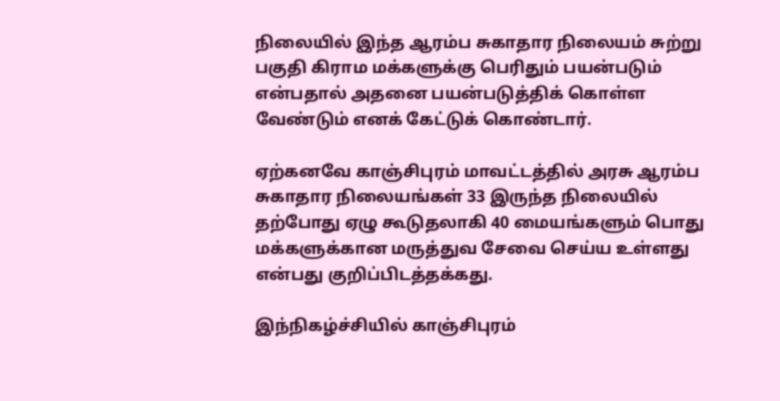நிலையில் இந்த ஆரம்ப சுகாதார நிலையம் சுற்று பகுதி கிராம மக்களுக்கு பெரிதும் பயன்படும் என்பதால் அதனை பயன்படுத்திக் கொள்ள வேண்டும் எனக் கேட்டுக் கொண்டார்.

ஏற்கனவே காஞ்சிபுரம் மாவட்டத்தில் அரசு ஆரம்ப சுகாதார நிலையங்கள் 33 இருந்த நிலையில் தற்போது ஏழு கூடுதலாகி 40 மையங்களும் பொது மக்களுக்கான மருத்துவ சேவை செய்ய உள்ளது என்பது குறிப்பிடத்தக்கது.

இந்நிகழ்ச்சியில் காஞ்சிபுரம்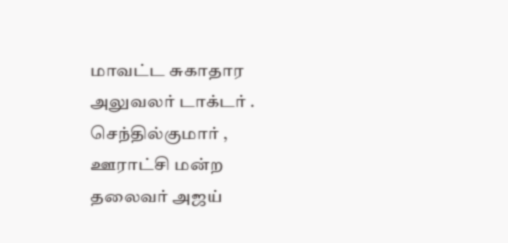மாவட்ட சுகாதார அலுவலர் டாக்டர் .
செந்தில்குமார் , ஊராட்சி மன்ற தலைவர் அஜய்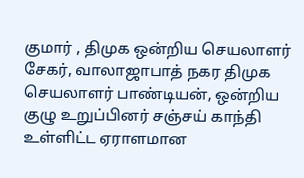குமார் , திமுக ஒன்றிய செயலாளர் சேகர், வாலாஜாபாத் நகர திமுக செயலாளர் பாண்டியன், ஒன்றிய குழு உறுப்பினர் சஞ்சய் காந்தி உள்ளிட்ட ஏராளமான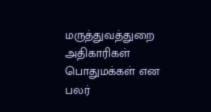மருத்துவத்துறை அதிகாரிகள் பொதுமக்கள் என பலர்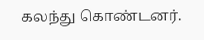கலந்து கொண்டனர்.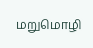மறுமொழி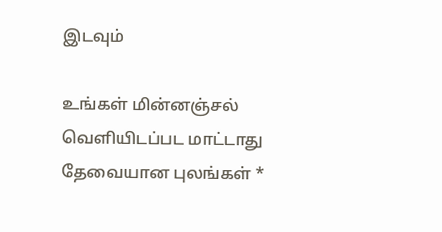இடவும்

உங்கள் மின்னஞ்சல் வெளியிடப்பட மாட்டாது தேவையான புலங்கள் *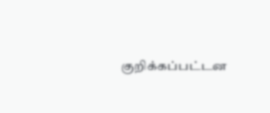குறிக்கப்பட்டன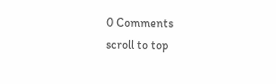0 Comments
scroll to top